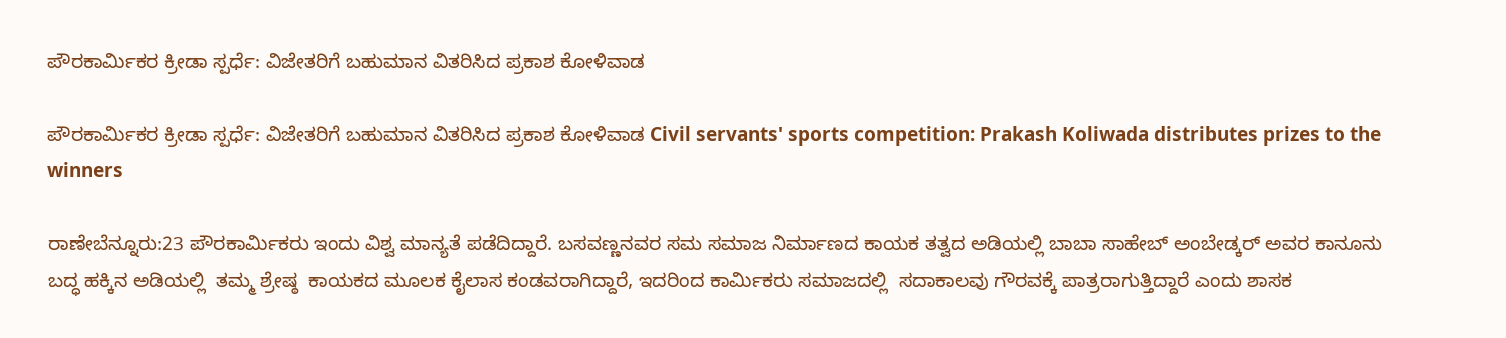ಪೌರಕಾರ್ಮಿಕರ ಕ್ರೀಡಾ ಸ್ಪರ್ಧೆ: ವಿಜೇತರಿಗೆ ಬಹುಮಾನ ವಿತರಿಸಿದ ಪ್ರಕಾಶ ಕೋಳಿವಾಡ

ಪೌರಕಾರ್ಮಿಕರ ಕ್ರೀಡಾ ಸ್ಪರ್ಧೆ: ವಿಜೇತರಿಗೆ ಬಹುಮಾನ ವಿತರಿಸಿದ ಪ್ರಕಾಶ ಕೋಳಿವಾಡ Civil servants' sports competition: Prakash Koliwada distributes prizes to the winners

ರಾಣೇಬೆನ್ನೂರು:23 ಪೌರಕಾರ್ಮಿಕರು ಇಂದು ವಿಶ್ವ ಮಾನ್ಯತೆ ಪಡೆದಿದ್ದಾರೆ. ಬಸವಣ್ಣನವರ ಸಮ ಸಮಾಜ ನಿರ್ಮಾಣದ ಕಾಯಕ ತತ್ವದ ಅಡಿಯಲ್ಲಿ ಬಾಬಾ ಸಾಹೇಬ್ ಅಂಬೇಡ್ಕರ್ ಅವರ ಕಾನೂನು ಬದ್ಧ ಹಕ್ಕಿನ ಅಡಿಯಲ್ಲಿ  ತಮ್ಮ ಶ್ರೇಷ್ಠ  ಕಾಯಕದ ಮೂಲಕ ಕೈಲಾಸ ಕಂಡವರಾಗಿದ್ದಾರೆ, ಇದರಿಂದ ಕಾರ್ಮಿಕರು ಸಮಾಜದಲ್ಲಿ  ಸದಾಕಾಲವು ಗೌರವಕ್ಕೆ ಪಾತ್ರರಾಗುತ್ತಿದ್ದಾರೆ ಎಂದು ಶಾಸಕ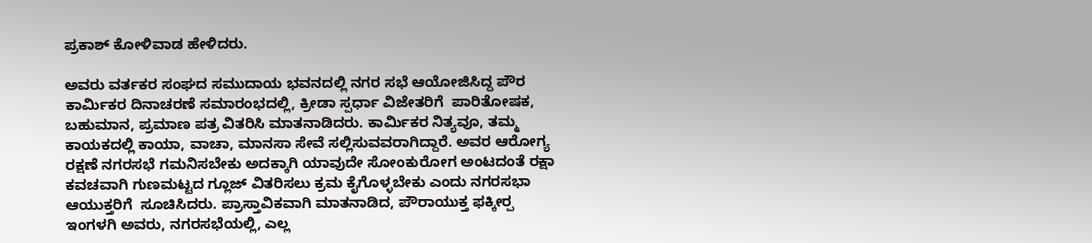ಪ್ರಕಾಶ್ ಕೋಳಿವಾಡ ಹೇಳಿದರು.

ಅವರು ವರ್ತಕರ ಸಂಘದ ಸಮುದಾಯ ಭವನದಲ್ಲಿ ನಗರ ಸಭೆ ಆಯೋಜಿಸಿದ್ದ ಪೌರ ಕಾರ್ಮಿಕರ ದಿನಾಚರಣೆ ಸಮಾರಂಭದಲ್ಲಿ, ಕ್ರೀಡಾ ಸ್ಪರ್ಧಾ ವಿಜೇತರಿಗೆ  ಪಾರಿತೋಷಕ, ಬಹುಮಾನ, ಪ್ರಮಾಣ ಪತ್ರ ವಿತರಿಸಿ ಮಾತನಾಡಿದರು. ಕಾರ್ಮಿಕರ ನಿತ್ಯವೂ, ತಮ್ಮ ಕಾಯಕದಲ್ಲಿ ಕಾಯಾ, ವಾಚಾ, ಮಾನಸಾ ಸೇವೆ ಸಲ್ಲಿಸುವವರಾಗಿದ್ದಾರೆ. ಅವರ ಆರೋಗ್ಯ ರಕ್ಷಣೆ ನಗರಸಭೆ ಗಮನಿಸಬೇಕು ಅದಕ್ಕಾಗಿ ಯಾವುದೇ ಸೋಂಕುರೋಗ ಅಂಟದಂತೆ ರಕ್ಷಾ ಕವಚವಾಗಿ ಗುಣಮಟ್ಟದ ಗ್ಲೂಜ್ ವಿತರಿಸಲು ಕ್ರಮ ಕೈಗೊಳ್ಳಬೇಕು ಎಂದು ನಗರಸಭಾ ಆಯುಕ್ತರಿಗೆ  ಸೂಚಿಸಿದರು. ಪ್ರಾಸ್ತಾವಿಕವಾಗಿ ಮಾತನಾಡಿದ, ಪೌರಾಯುಕ್ತ ಫಕ್ಕೀರ‍್ಪ ಇಂಗಳಗಿ ಅವರು, ನಗರಸಭೆಯಲ್ಲಿ, ಎಲ್ಲ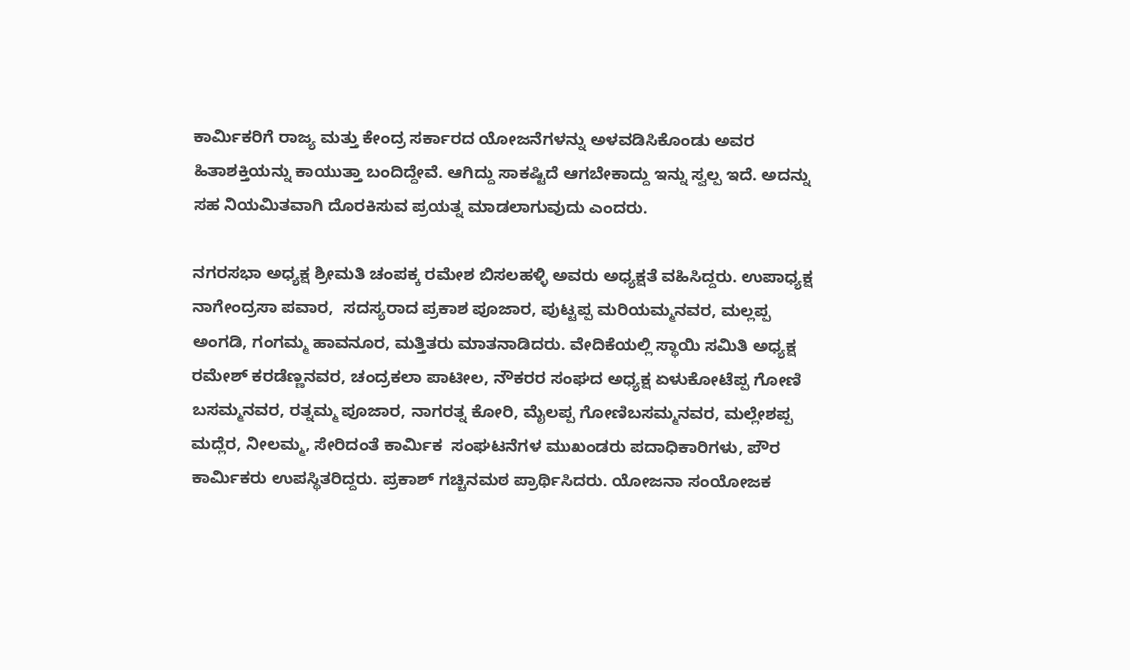ಕಾರ್ಮಿಕರಿಗೆ ರಾಜ್ಯ ಮತ್ತು ಕೇಂದ್ರ ಸರ್ಕಾರದ ಯೋಜನೆಗಳನ್ನು ಅಳವಡಿಸಿಕೊಂಡು ಅವರ ಹಿತಾಶಕ್ತಿಯನ್ನು ಕಾಯುತ್ತಾ ಬಂದಿದ್ದೇವೆ. ಆಗಿದ್ದು ಸಾಕಷ್ಟಿದೆ ಆಗಬೇಕಾದ್ದು ಇನ್ನು ಸ್ವಲ್ಪ ಇದೆ. ಅದನ್ನು ಸಹ ನಿಯಮಿತವಾಗಿ ದೊರಕಿಸುವ ಪ್ರಯತ್ನ ಮಾಡಲಾಗುವುದು ಎಂದರು.

ನಗರಸಭಾ ಅಧ್ಯಕ್ಷ ಶ್ರೀಮತಿ ಚಂಪಕ್ಕ ರಮೇಶ ಬಿಸಲಹಳ್ಳಿ ಅವರು ಅಧ್ಯಕ್ಷತೆ ವಹಿಸಿದ್ದರು. ಉಪಾಧ್ಯಕ್ಷ ನಾಗೇಂದ್ರಸಾ ಪವಾರ,  ಸದಸ್ಯರಾದ ಪ್ರಕಾಶ ಪೂಜಾರ, ಪುಟ್ಟಪ್ಪ ಮರಿಯಮ್ಮನವರ, ಮಲ್ಲಪ್ಪ ಅಂಗಡಿ, ಗಂಗಮ್ಮ ಹಾವನೂರ, ಮತ್ತಿತರು ಮಾತನಾಡಿದರು. ವೇದಿಕೆಯಲ್ಲಿ ಸ್ಥಾಯಿ ಸಮಿತಿ ಅಧ್ಯಕ್ಷ ರಮೇಶ್ ಕರಡೆಣ್ಣನವರ, ಚಂದ್ರಕಲಾ ಪಾಟೀಲ, ನೌಕರರ ಸಂಘದ ಅಧ್ಯಕ್ಷ ಏಳುಕೋಟೆಪ್ಪ ಗೋಣಿ ಬಸಮ್ಮನವರ, ರತ್ನಮ್ಮ ಪೂಜಾರ, ನಾಗರತ್ನ ಕೋರಿ, ಮೈಲಪ್ಪ ಗೋಣಿಬಸಮ್ಮನವರ, ಮಲ್ಲೇಶಪ್ಪ ಮದ್ಲೆರ, ನೀಲಮ್ಮ, ಸೇರಿದಂತೆ ಕಾರ್ಮಿಕ  ಸಂಘಟನೆಗಳ ಮುಖಂಡರು ಪದಾಧಿಕಾರಿಗಳು, ಪೌರ ಕಾರ್ಮಿಕರು ಉಪಸ್ಥಿತರಿದ್ದರು. ಪ್ರಕಾಶ್ ಗಚ್ಚಿನಮಠ ಪ್ರಾರ್ಥಿಸಿದರು. ಯೋಜನಾ ಸಂಯೋಜಕ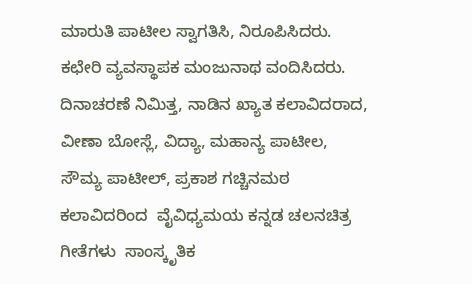ಮಾರುತಿ ಪಾಟೀಲ ಸ್ವಾಗತಿಸಿ, ನಿರೂಪಿಸಿದರು. ಕಛೇರಿ ವ್ಯವಸ್ಥಾಪಕ ಮಂಜುನಾಥ ವಂದಿಸಿದರು.  ದಿನಾಚರಣೆ ನಿಮಿತ್ತ, ನಾಡಿನ ಖ್ಯಾತ ಕಲಾವಿದರಾದ, ವೀಣಾ ಬೋಸ್ಲೆ, ವಿದ್ಯಾ, ಮಹಾನ್ಯ ಪಾಟೀಲ, ಸೌಮ್ಯ ಪಾಟೀಲ್, ಪ್ರಕಾಶ ಗಚ್ಚಿನಮಠ ಕಲಾವಿದರಿಂದ  ವೈವಿಧ್ಯಮಯ ಕನ್ನಡ ಚಲನಚಿತ್ರ ಗೀತೆಗಳು  ಸಾಂಸ್ಕೃತಿಕ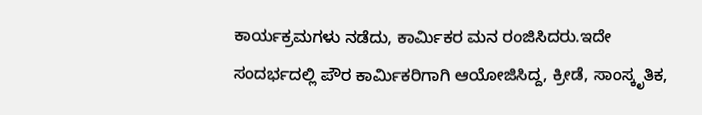ಕಾರ್ಯಕ್ರಮಗಳು ನಡೆದು, ಕಾರ್ಮಿಕರ ಮನ ರಂಜಿಸಿದರು.ಇದೇ ಸಂದರ್ಭದಲ್ಲಿ ಪೌರ ಕಾರ್ಮಿಕರಿಗಾಗಿ ಆಯೋಜಿಸಿದ್ದ, ಕ್ರೀಡೆ, ಸಾಂಸ್ಕೃತಿಕ,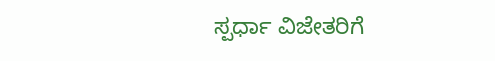ಸ್ಪರ್ಧಾ ವಿಜೇತರಿಗೆ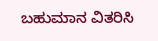ಬಹುಮಾನ ವಿತರಿಸಿ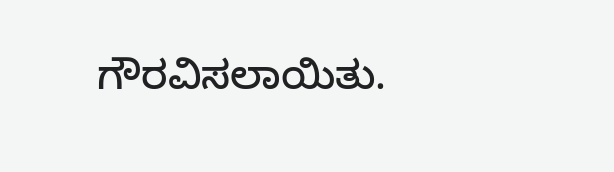ಗೌರವಿಸಲಾಯಿತು.